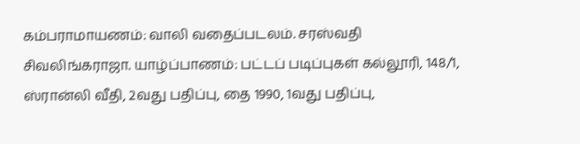கம்பராமாயணம்: வாலி வதைப்படலம். சரஸ்வதி சிவலிங்கராஜா. யாழ்ப்பாணம்: பட்டப் படிப்புகள் கல்லூரி, 148/1, ஸ்ரான்லி வீதி, 2வது பதிப்பு, தை 1990, 1வது பதிப்பு,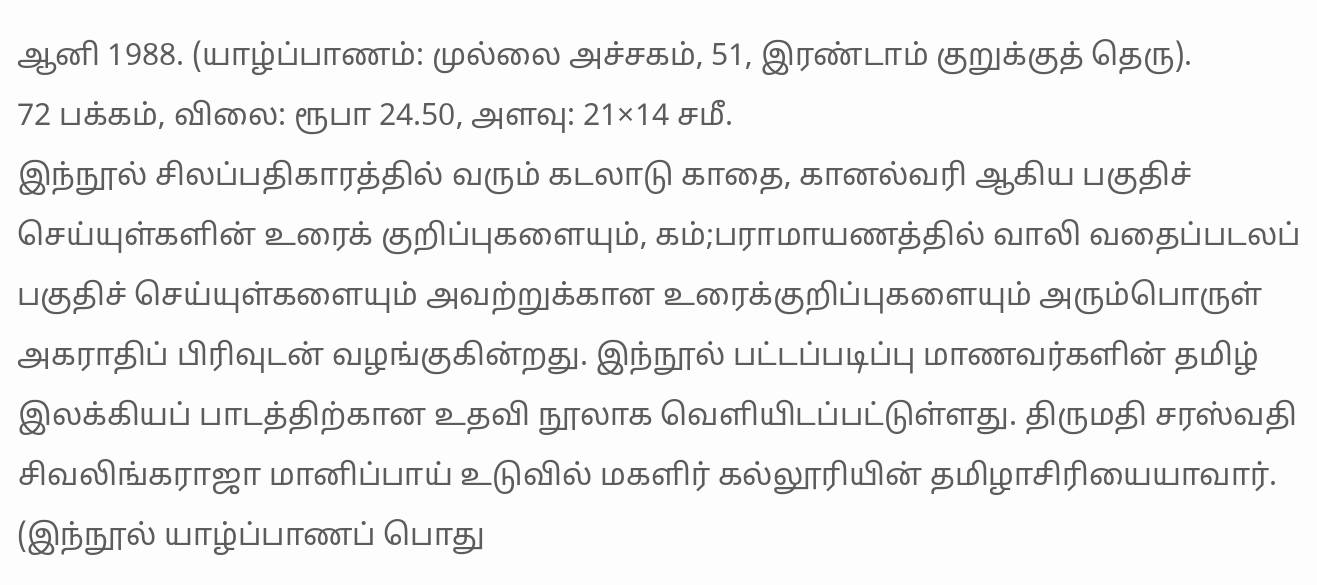ஆனி 1988. (யாழ்ப்பாணம்: முல்லை அச்சகம், 51, இரண்டாம் குறுக்குத் தெரு).
72 பக்கம், விலை: ரூபா 24.50, அளவு: 21×14 சமீ.
இந்நூல் சிலப்பதிகாரத்தில் வரும் கடலாடு காதை, கானல்வரி ஆகிய பகுதிச் செய்யுள்களின் உரைக் குறிப்புகளையும், கம்;பராமாயணத்தில் வாலி வதைப்படலப் பகுதிச் செய்யுள்களையும் அவற்றுக்கான உரைக்குறிப்புகளையும் அரும்பொருள் அகராதிப் பிரிவுடன் வழங்குகின்றது. இந்நூல் பட்டப்படிப்பு மாணவர்களின் தமிழ் இலக்கியப் பாடத்திற்கான உதவி நூலாக வெளியிடப்பட்டுள்ளது. திருமதி சரஸ்வதி சிவலிங்கராஜா மானிப்பாய் உடுவில் மகளிர் கல்லூரியின் தமிழாசிரியையாவார். (இந்நூல் யாழ்ப்பாணப் பொது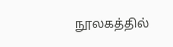நூலகத்தில்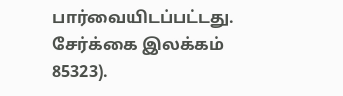பார்வையிடப்பட்டது. சேர்க்கை இலக்கம் 85323).